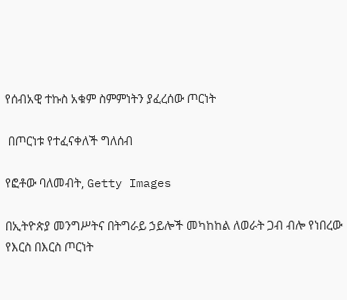የሰብአዊ ተኩስ አቁም ስምምነትን ያፈረሰው ጦርነት

 በጦርነቱ የተፈናቀለች ግለሰብ

የፎቶው ባለመብት, Getty Images

በኢትዮጵያ መንግሥትና በትግራይ ኃይሎች መካከከል ለወራት ጋብ ብሎ የነበረው የእርስ በእርስ ጦርነት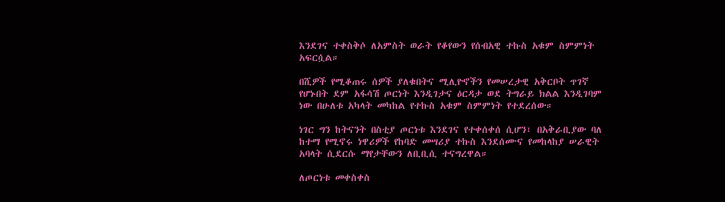እንደገና ተቀስቅሶ ለአምስት ወራት የቆየውን የሰብአዊ ተኩስ አቁም ስምምነት አፍርሷል።

በሺዎች የሚቆጠሩ ሰዎች ያለቁበትና ሚሊዮኖችን የመሠረታዊ አቅርቦት ጥገኛ የሆኑበት ደም አፋሳሽ ጦርነት እንዲገታና ዕርዳታ ወደ ትግራይ ክልል እንዲገባም ነው በሁለቱ አካላት መካከል የተኩስ አቁም ስምምነት የተደረሰው።

ነገር ግን ከትናንት በስቲያ ጦርነቱ እንደገና የተቀሰቀሰ ሲሆን፣ በአቅራቢያው ባለ ከተማ የሚኖሩ ነዋሪዎች የከባድ መሣሪያ ተኩስ እንደሰሙና የመከላከያ ሠራዊት አባላት ሲደርሱ ማየታቸውን ለቢቢሲ ተናግረዋል።

ለጦርነቱ መቀስቀስ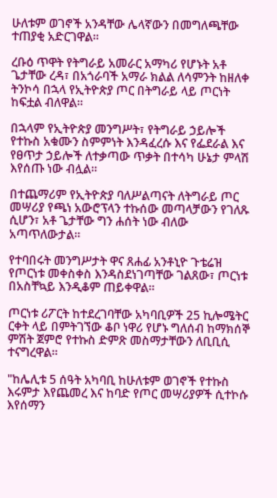ሁለቱም ወገኖች አንዳቸው ሌላኛውን በመግለጫቸው ተጠያቂ አድርገዋል።

ረቡዕ ጥዋት የትግራይ አመራር አማካሪ የሆኑት አቶ ጌታቸው ረዳ፣ በአጎራባች አማራ ክልል ለሳምንት ከዘለቀ ትንኮሳ በኋላ የኢትዮጵያ ጦር በትግራይ ላይ ጦርነት ከፍቷል ብለዋል።

በኋላም የኢትዮጵያ መንግሥት፣ የትግራይ ኃይሎች የተኩስ አቁሙን ስምምነት እንዳፈረሱ እና የፌደራል እና የፀጥታ ኃይሎች ለተቃጣው ጥቃት በተሳካ ሁኔታ ምላሽ እየሰጡ ነው ብሏል።

በተጨማሪም የኢትዮጵያ ባለሥልጣናት ለትግራይ ጦር መሣሪያ የጫነ አውሮፕላን ተኩሰው መጣላቻውን የገለጹ ሲሆን፣ አቶ ጌታቸው ግን ሐሰት ነው ብለው አጣጥለውታል።

የተባበሩት መንግሥታት ዋና ጸሐፊ አንቶኒዮ ጉቴሬዝ የጦርነቱ መቀስቀስ እንዳስደነገጣቸው ገልጸው፣ ጦርነቱ በአስቸኳይ እንዲቆም ጠይቀዋል።

ጦርነቱ ሪፖርት ከተደረገባቸው አካባቢዎች 25 ኪሎሜትር ርቀት ላይ በምትገኘው ቆቦ ነዋሪ የሆኑ ግለሰብ ከማክሰኞ ምሽት ጀምሮ የተኩስ ድምጽ መስማታቸውን ለቢቢሲ ተናግረዋል።

"ከሌሊቱ 5 ሰዓት አካባቢ ከሁለቱም ወገኖች የተኩስ እሩምታ እየጨመረ እና ከባድ የጦር መሣሪያዎች ሲተኮሱ እየሰማን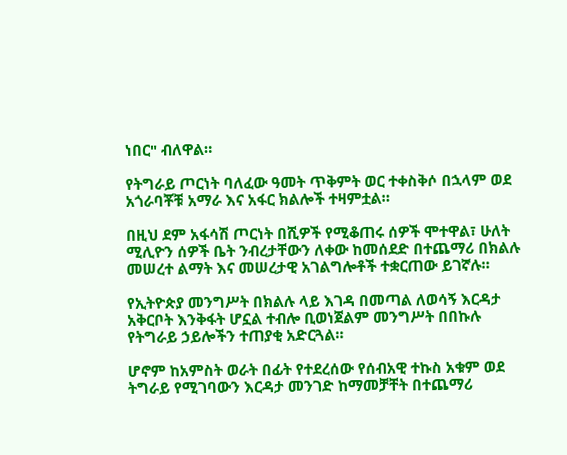ነበር" ብለዋል።

የትግራይ ጦርነት ባለፈው ዓመት ጥቅምት ወር ተቀስቅሶ በኋላም ወደ አጎራባቾቹ አማራ እና አፋር ክልሎች ተዛምቷል።

በዚህ ደም አፋሳሽ ጦርነት በሺዎች የሚቆጠሩ ሰዎች ሞተዋል፣ ሁለት ሚሊዮን ሰዎች ቤት ንብረታቸውን ለቀው ከመሰደድ በተጨማሪ በክልሉ መሠረተ ልማት እና መሠረታዊ አገልግሎቶች ተቋርጠው ይገኛሉ።

የኢትዮጵያ መንግሥት በክልሉ ላይ እገዳ በመጣል ለወሳኝ እርዳታ አቅርቦት እንቅፋት ሆኗል ተብሎ ቢወነጀልም መንግሥት በበኩሉ የትግራይ ኃይሎችን ተጠያቂ አድርጓል።

ሆኖም ከአምስት ወራት በፊት የተደረሰው የሰብአዊ ተኩስ አቁም ወደ ትግራይ የሚገባውን እርዳታ መንገድ ከማመቻቸት በተጨማሪ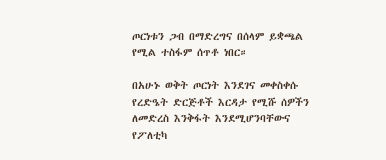ጦርነቱን ጋብ በማድረግና በሰላም ይቋጫል የሚል ተስፋም ሰጥቶ ነበር።

በአሁኑ ወቅት ጦርነት እንደገና መቀስቀሱ የረድዔት ድርጅቶች እርዳታ የሚሹ ሰዎችን ለመድረስ እንቅፋት እንደሚሆንባቸውና የፖለቲካ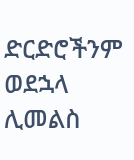ድርድሮችንም ወደኋላ ሊመልስ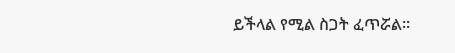ይችላል የሚል ስጋት ፈጥሯል።